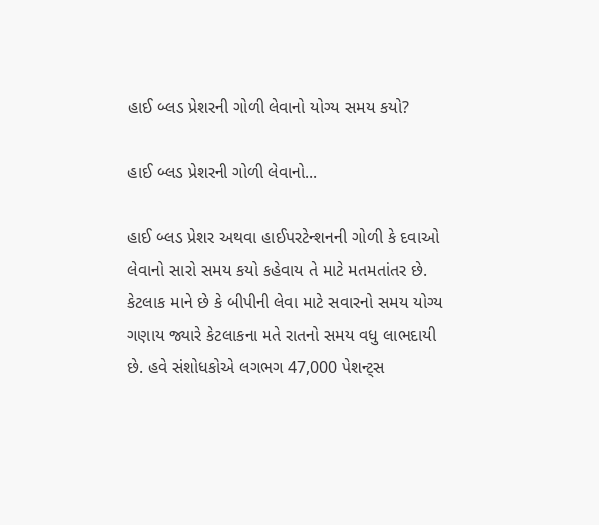હાઈ બ્લડ પ્રેશરની ગોળી લેવાનો યોગ્ય સમય કયો?

હાઈ બ્લડ પ્રેશરની ગોળી લેવાનો...

હાઈ બ્લડ પ્રેશર અથવા હાઈપરટેન્શનની ગોળી કે દવાઓ લેવાનો સારો સમય કયો કહેવાય તે માટે મતમતાંતર છે. કેટલાક માને છે કે બીપીની લેવા માટે સવારનો સમય યોગ્ય ગણાય જ્યારે કેટલાકના મતે રાતનો સમય વધુ લાભદાયી છે. હવે સંશોધકોએ લગભગ 47,000 પેશન્ટ્સ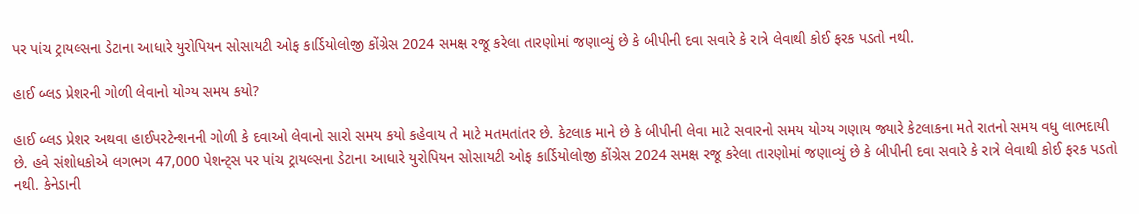પર પાંચ ટ્રાયલ્સના ડેટાના આધારે યુરોપિયન સોસાયટી ઓફ કાર્ડિયોલોજી કોંગ્રેસ 2024 સમક્ષ રજૂ કરેલા તારણોમાં જણાવ્યું છે કે બીપીની દવા સવારે કે રાત્રે લેવાથી કોઈ ફરક પડતો નથી.

હાઈ બ્લડ પ્રેશરની ગોળી લેવાનો યોગ્ય સમય કયો?

હાઈ બ્લડ પ્રેશર અથવા હાઈપરટેન્શનની ગોળી કે દવાઓ લેવાનો સારો સમય કયો કહેવાય તે માટે મતમતાંતર છે. કેટલાક માને છે કે બીપીની લેવા માટે સવારનો સમય યોગ્ય ગણાય જ્યારે કેટલાકના મતે રાતનો સમય વધુ લાભદાયી છે. હવે સંશોધકોએ લગભગ 47,000 પેશન્ટ્સ પર પાંચ ટ્રાયલ્સના ડેટાના આધારે યુરોપિયન સોસાયટી ઓફ કાર્ડિયોલોજી કોંગ્રેસ 2024 સમક્ષ રજૂ કરેલા તારણોમાં જણાવ્યું છે કે બીપીની દવા સવારે કે રાત્રે લેવાથી કોઈ ફરક પડતો નથી. કેનેડાની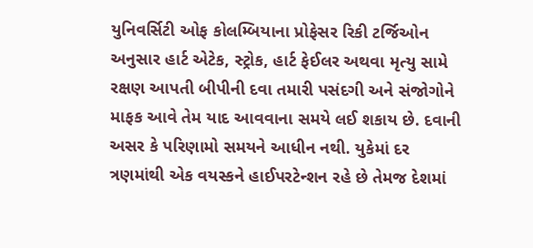યુનિવર્સિટી ઓફ કોલમ્બિયાના પ્રોફેસર રિકી ટર્જિઓન અનુસાર હાર્ટ એટેક, સ્ટ્રોક, હાર્ટ ફેઈલર અથવા મૃત્યુ સામે રક્ષણ આપતી બીપીની દવા તમારી પસંદગી અને સંજોગોને માફક આવે તેમ યાદ આવવાના સમયે લઈ શકાય છે. દવાની અસર કે પરિણામો સમયને આધીન નથી. યુકેમાં દર ત્રણમાંથી એક વયસ્કને હાઈપરટેન્શન રહે છે તેમજ દેશમાં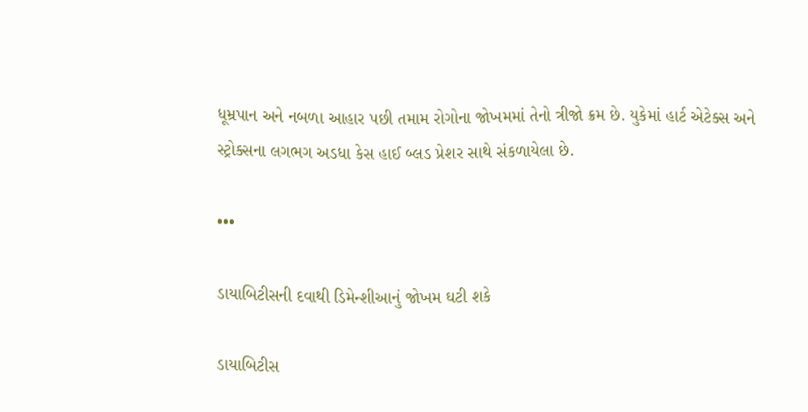ધૂમ્રપાન અને નબળા આહાર પછી તમામ રોગોના જોખમમાં તેનો ત્રીજો ક્રમ છે. યુકેમાં હાર્ટ એટેક્સ અને સ્ટ્રોક્સના લગભગ અડધા કેસ હાઈ બ્લડ પ્રેશર સાથે સંકળાયેલા છે.

•••

ડાયાબિટીસની દવાથી ડિમેન્શીઆનું જોખમ ઘટી શકે

ડાયાબિટીસ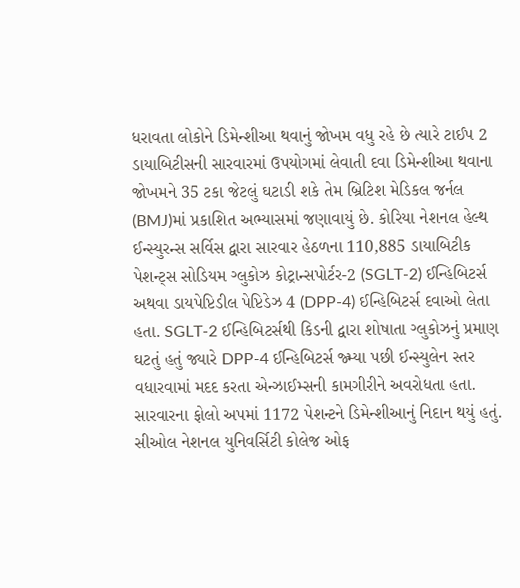ધરાવતા લોકોને ડિમેન્શીઆ થવાનું જોખમ વધુ રહે છે ત્યારે ટાઈપ 2 ડાયાબિટીસની સારવારમાં ઉપયોગમાં લેવાતી દવા ડિમેન્શીઆ થવાના જોખમને 35 ટકા જેટલું ઘટાડી શકે તેમ બ્રિટિશ મેડિકલ જર્નલ (BMJ)માં પ્રકાશિત અભ્યાસમાં જણાવાયું છે. કોરિયા નેશનલ હેલ્થ ઈન્સ્યુરન્સ સર્વિસ દ્વારા સારવાર હેઠળના 110,885 ડાયાબિટીક પેશન્ટ્સ સોડિયમ ગ્લુકોઝ કોટ્રાન્સપોર્ટર-2 (SGLT-2) ઈન્હિબિટર્સ અથવા ડાયપેપ્ટિડીલ પેપ્ટિડેઝ 4 (DPP-4) ઈન્હિબિટર્સ દવાઓ લેતા હતા. SGLT-2 ઈન્હિબિટર્સથી કિડની દ્વારા શોષાતા ગ્લુકોઝનું પ્રમાણ ઘટતું હતું જ્યારે DPP-4 ઈન્હિબિટર્સ જ્મ્યા પછી ઈન્સ્યુલેન સ્તર વધારવામાં મદદ કરતા એન્ઝાઈમ્સની કામગીરીને અવરોધતા હતા. સારવારના ફોલો અપમાં 1172 પેશન્ટને ડિમેન્શીઆનું નિદાન થયું હતું. સીઓલ નેશનલ યુનિવર્સિટી કોલેજ ઓફ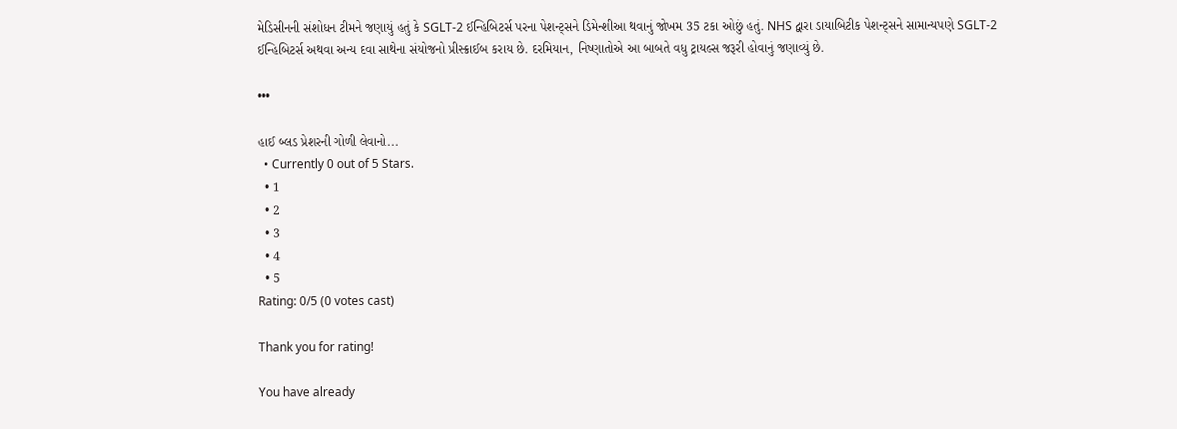મેડિસીનની સંશોધન ટીમને જણાયું હતું કે SGLT-2 ઈન્હિબિટર્સ પરના પેશન્ટ્સને ડિમેન્શીઆ થવાનું જોખમ 35 ટકા ઓછું હતું. NHS દ્વારા ડાયાબિટીક પેશન્ટ્સને સામાન્યપણે SGLT-2 ઈન્હિબિટર્સ અથવા અન્ય દવા સાથેના સંયોજનો પ્રીસ્ક્રાઈબ કરાય છે. દરમિયાન, નિષ્ણાતોએ આ બાબતે વધુ ટ્રાયલ્સ જરૂરી હોવાનું જણાવ્યું છે.

•••

હાઈ બ્લડ પ્રેશરની ગોળી લેવાનો...
  • Currently 0 out of 5 Stars.
  • 1
  • 2
  • 3
  • 4
  • 5
Rating: 0/5 (0 votes cast)

Thank you for rating!

You have already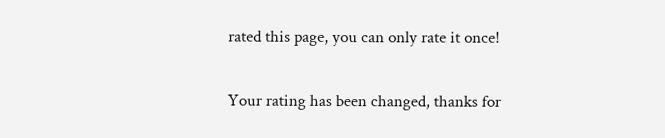rated this page, you can only rate it once!

Your rating has been changed, thanks for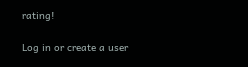rating!

Log in or create a user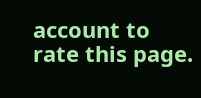account to rate this page.